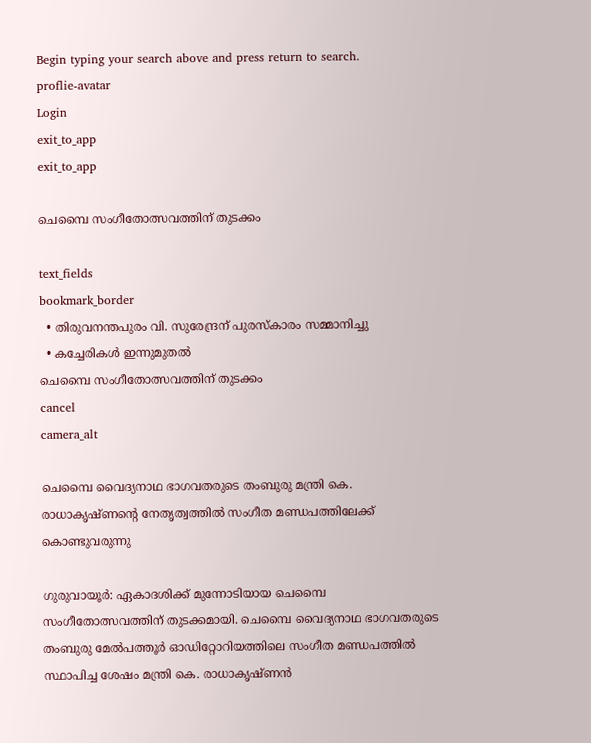Begin typing your search above and press return to search.
proflie-avatar
Login
exit_to_app
exit_to_app

ചെമ്പൈ സംഗീതോത്സവത്തിന് തുടക്കം

text_fields
bookmark_border
  • തിരുവനന്തപുരം വി. സുരേന്ദ്രന് പുരസ്കാരം സമ്മാനിച്ചു
  • കച്ചേരികൾ ഇന്നുമുതൽ
ചെമ്പൈ സംഗീതോത്സവത്തിന് തുടക്കം
cancel
camera_alt

ചെമ്പൈ വൈദ്യനാഥ ഭാഗവതരുടെ തംബുരു മന്ത്രി കെ. രാധാകൃഷ്ണന്റെ നേതൃത്വത്തിൽ സംഗീത മണ്ഡപത്തിലേക്ക് കൊണ്ടുവരുന്നു

ഗുരുവായൂർ: ഏകാദശിക്ക് മുന്നോടിയായ ചെമ്പൈ സംഗീതോത്സവത്തിന് തുടക്കമായി. ചെമ്പൈ വൈദ്യനാഥ ഭാഗവതരുടെ തംബുരു മേൽപത്തൂർ ഓഡിറ്റോറിയത്തിലെ സംഗീത മണ്ഡപത്തിൽ സ്ഥാപിച്ച ശേഷം മന്ത്രി കെ. രാധാകൃഷ്ണൻ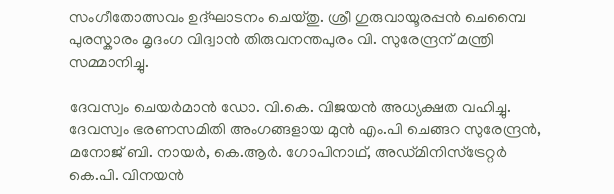സംഗീതോത്സവം ഉദ്ഘാടനം ചെയ്തു. ശ്രീ ഗുരുവായൂരപ്പൻ ചെമ്പൈ പുരസ്കാരം മൃദംഗ വിദ്വാൻ തിരുവനന്തപുരം വി. സുരേന്ദ്രന് മന്ത്രി സമ്മാനിച്ചു.

ദേവസ്വം ചെയർമാൻ ഡോ. വി.കെ. വിജയൻ അധ്യക്ഷത വഹിച്ചു. ദേവസ്വം ഭരണസമിതി അംഗങ്ങളായ മുൻ എം.പി ചെങ്ങറ സുരേന്ദ്രൻ, മനോജ് ബി. നായർ, കെ.ആർ. ഗോപിനാഥ്, അഡ്മിനിസ്ട്രേറ്റർ കെ.പി. വിനയൻ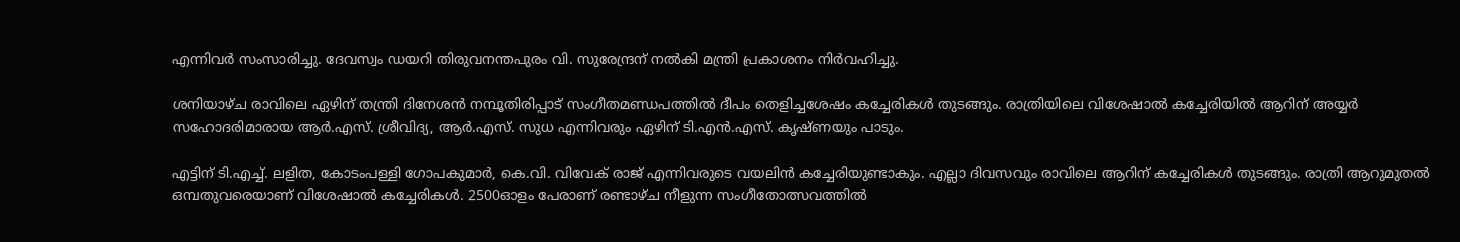എന്നിവർ സംസാരിച്ചു. ദേവസ്വം ഡയറി തിരുവനന്തപുരം വി. സുരേന്ദ്രന് നൽകി മന്ത്രി പ്രകാശനം നിർവഹിച്ചു.

ശനിയാഴ്ച രാവിലെ ഏഴിന് തന്ത്രി ദിനേശൻ നമ്പൂതിരിപ്പാട് സംഗീതമണ്ഡപത്തിൽ ദീപം തെളിച്ചശേഷം കച്ചേരികൾ തുടങ്ങും. രാത്രിയിലെ വിശേഷാൽ കച്ചേരിയിൽ ആറിന് അയ്യർ സഹോദരിമാരായ ആർ.എസ്. ശ്രീവിദ്യ, ആർ.എസ്. സുധ എന്നിവരും ഏഴിന് ടി.എൻ.എസ്. കൃഷ്ണയും പാടും.

എട്ടിന് ടി.എച്ച്. ലളിത, കോടംപള്ളി ഗോപകുമാർ, കെ.വി. വിവേക് രാജ് എന്നിവരുടെ വയലിൻ കച്ചേരിയുണ്ടാകും. എല്ലാ ദിവസവും രാവിലെ ആറിന് കച്ചേരികൾ തുടങ്ങും. രാത്രി ആറുമുതൽ ഒമ്പതുവരെയാണ് വിശേഷാൽ കച്ചേരികൾ. 2500ഓളം പേരാണ് രണ്ടാഴ്ച നീളുന്ന സംഗീതോത്സവത്തിൽ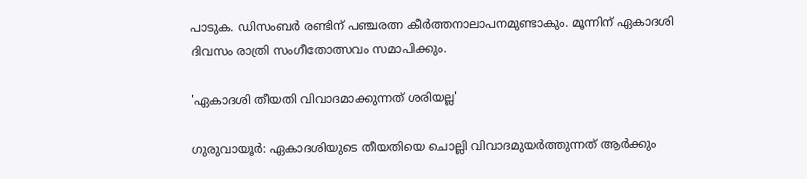പാടുക. ഡിസംബർ രണ്ടിന് പഞ്ചരത്ന കീർത്തനാലാപനമുണ്ടാകും. മൂന്നിന് ഏകാദശി ദിവസം രാത്രി സംഗീതോത്സവം സമാപിക്കും.

'ഏകാദശി തീയതി വിവാദമാക്കുന്നത് ശരിയല്ല'

ഗുരുവായൂർ: ഏകാദശിയുടെ തീയതിയെ ചൊല്ലി വിവാദമുയർത്തുന്നത് ആർക്കും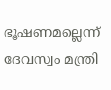ഭൂഷണമല്ലെന്ന് ദേവസ്വം മന്ത്രി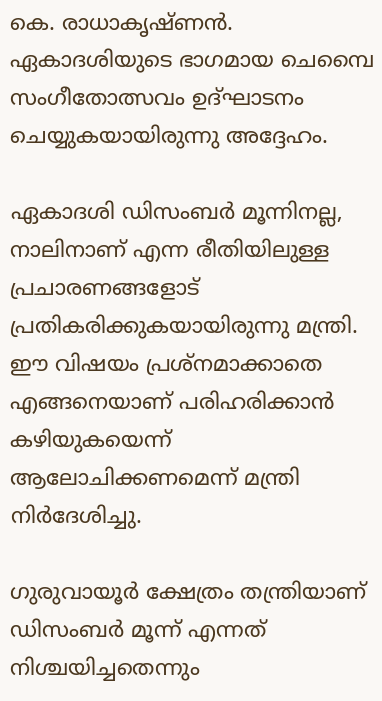കെ. രാധാകൃഷ്ണൻ. ഏകാദശിയുടെ ഭാഗമായ ചെമ്പൈ സംഗീതോത്സവം ഉദ്ഘാടനം ചെയ്യുകയായിരുന്നു അദ്ദേഹം.

ഏകാദശി ഡിസംബർ മൂന്നിനല്ല, നാലിനാണ് എന്ന രീതിയിലുള്ള പ്രചാരണങ്ങളോട് പ്രതികരിക്കുകയായിരുന്നു മന്ത്രി. ഈ വിഷയം പ്രശ്‌നമാക്കാതെ എങ്ങനെയാണ് പരിഹരിക്കാൻ കഴിയുകയെന്ന് ആലോചിക്കണമെന്ന് മന്ത്രി നിർദേശിച്ചു.

ഗുരുവായൂർ ക്ഷേത്രം തന്ത്രിയാണ് ഡിസംബർ മൂന്ന് എന്നത് നിശ്ചയിച്ചതെന്നും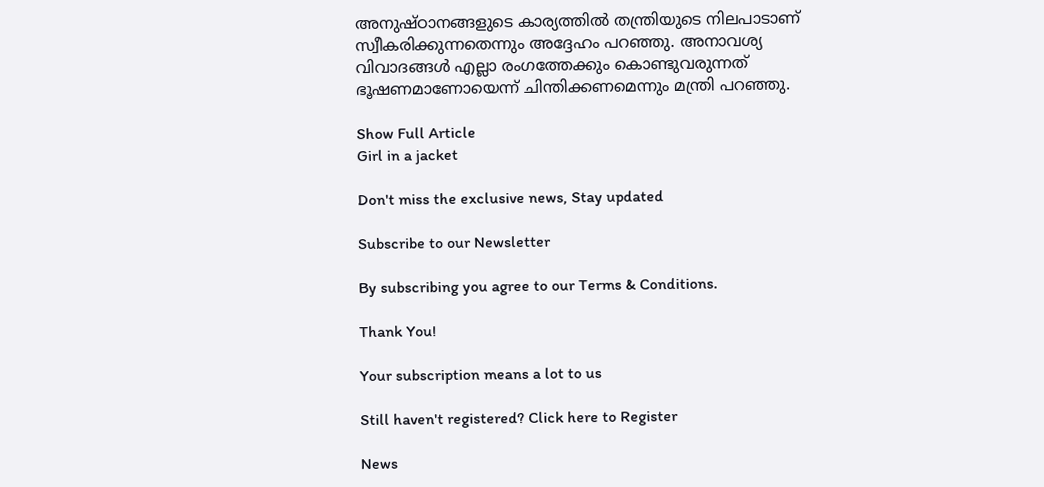അനുഷ്ഠാനങ്ങളുടെ കാര്യത്തിൽ തന്ത്രിയുടെ നിലപാടാണ് സ്വീകരിക്കുന്നതെന്നും അദ്ദേഹം പറഞ്ഞു. അനാവശ്യ വിവാദങ്ങൾ എല്ലാ രംഗത്തേക്കും കൊണ്ടുവരുന്നത് ഭൂഷണമാണോയെന്ന് ചിന്തിക്കണമെന്നും മന്ത്രി പറഞ്ഞു.

Show Full Article
Girl in a jacket

Don't miss the exclusive news, Stay updated

Subscribe to our Newsletter

By subscribing you agree to our Terms & Conditions.

Thank You!

Your subscription means a lot to us

Still haven't registered? Click here to Register

News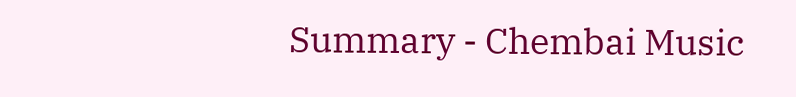Summary - Chembai Music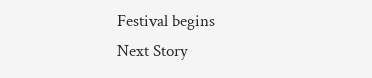Festival begins
Next Story